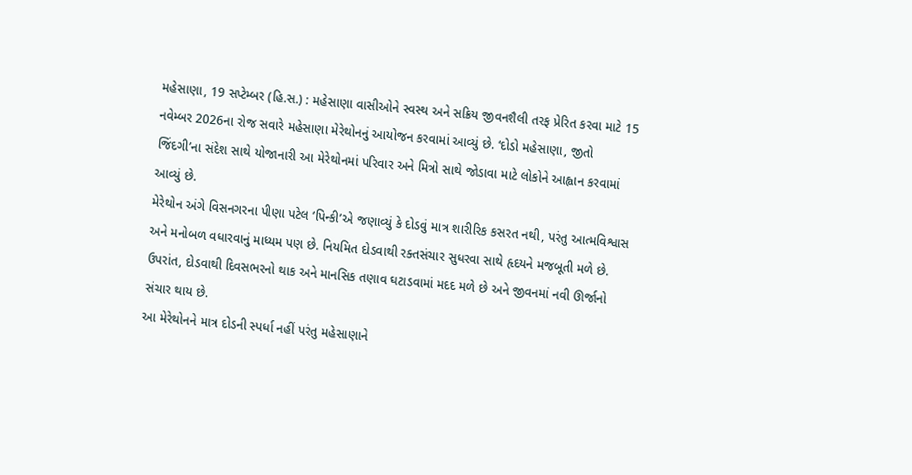મહેસાણા, 19 સપ્ટેમ્બર (હિ.સ.) : મહેસાણા વાસીઓને સ્વસ્થ અને સક્રિય જીવનશૈલી તરફ પ્રેરિત કરવા માટે 15 નવેમ્બર 2026ના રોજ સવારે મહેસાણા મેરેથોનનું આયોજન કરવામાં આવ્યું છે. ‘દોડો મહેસાણા, જીતો જિંદગી’ના સંદેશ સાથે યોજાનારી આ મેરેથોનમાં પરિવાર અને મિત્રો સાથે જોડાવા માટે લોકોને આહ્વાન કરવામાં આવ્યું છે.
મેરેથોન અંગે વિસનગરના પીણા પટેલ ‘પિન્કી’એ જણાવ્યું કે દોડવું માત્ર શારીરિક કસરત નથી, પરંતુ આત્મવિશ્વાસ અને મનોબળ વધારવાનું માધ્યમ પણ છે. નિયમિત દોડવાથી રક્તસંચાર સુધરવા સાથે હૃદયને મજબૂતી મળે છે. ઉપરાંત, દોડવાથી દિવસભરનો થાક અને માનસિક તણાવ ઘટાડવામાં મદદ મળે છે અને જીવનમાં નવી ઊર્જાનો સંચાર થાય છે.
આ મેરેથોનને માત્ર દોડની સ્પર્ધા નહીં પરંતુ મહેસાણાને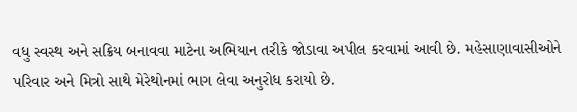વધુ સ્વસ્થ અને સક્રિય બનાવવા માટેના અભિયાન તરીકે જોડાવા અપીલ કરવામાં આવી છે. મહેસાણાવાસીઓને પરિવાર અને મિત્રો સાથે મેરેથોનમાં ભાગ લેવા અનુરોધ કરાયો છે.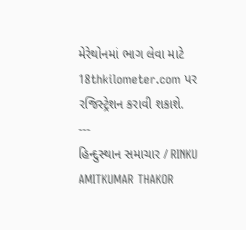મેરેથોનમાં ભાગ લેવા માટે 18thkilometer.com પર રજિસ્ટ્રેશન કરાવી શકાશે.
---
હિન્દુસ્થાન સમાચાર / RINKU AMITKUMAR THAKOR